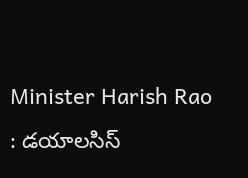Minister Harish Rao : డయాలసిస్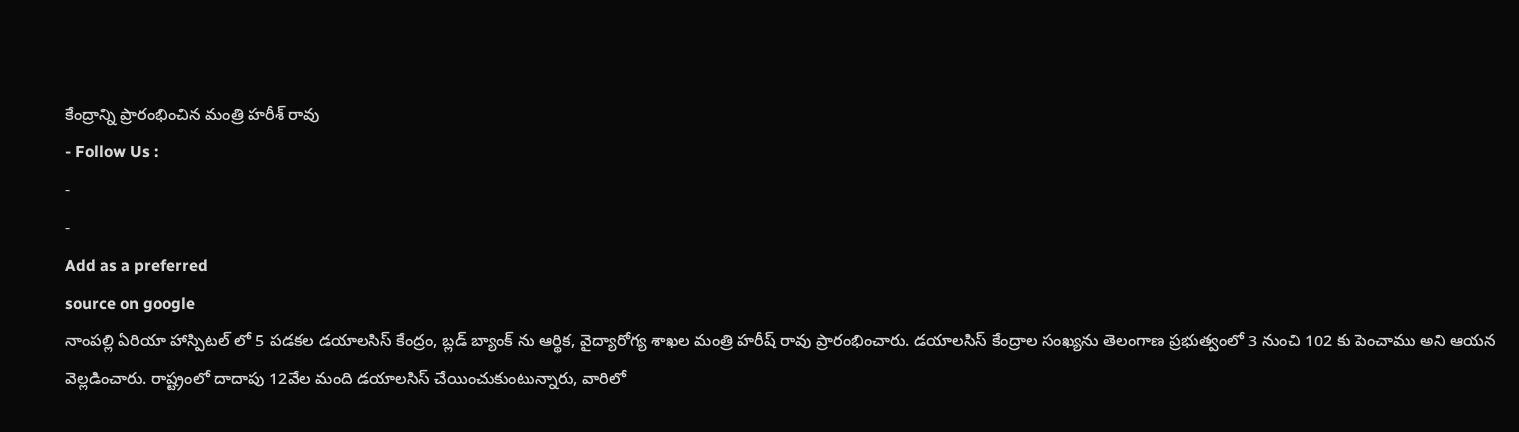కేంద్రాన్ని ప్రారంభించిన మంత్రి హరీశ్ రావు
- Follow Us :
-
-
Add as a preferred
source on google
నాంపల్లి ఏరియా హాస్పిటల్ లో 5 పడకల డయాలసిస్ కేంద్రం, బ్లడ్ బ్యాంక్ ను ఆర్థిక, వైద్యారోగ్య శాఖల మంత్రి హరీష్ రావు ప్రారంభించారు. డయాలసిస్ కేంద్రాల సంఖ్యను తెలంగాణ ప్రభుత్వంలో 3 నుంచి 102 కు పెంచాము అని ఆయన వెల్లడించారు. రాష్ట్రంలో దాదాపు 12వేల మంది డయాలసిస్ చేయించుకుంటున్నారు, వారిలో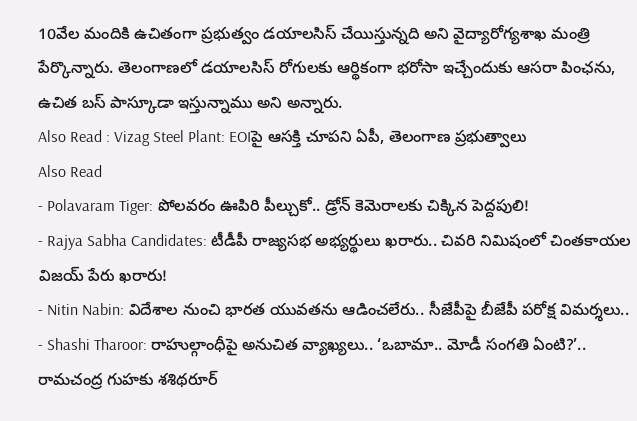10వేల మందికి ఉచితంగా ప్రభుత్వం డయాలసిస్ చేయిస్తున్నది అని వైద్యారోగ్యశాఖ మంత్రి పేర్కొన్నారు. తెలంగాణలో డయాలసిస్ రోగులకు ఆర్థికంగా భరోసా ఇచ్చేందుకు ఆసరా పింఛను, ఉచిత బస్ పాస్కూడా ఇస్తున్నాము అని అన్నారు.
Also Read : Vizag Steel Plant: EOIపై ఆసక్తి చూపని ఏపీ, తెలంగాణ ప్రభుత్వాలు
Also Read
- Polavaram Tiger: పోలవరం ఊపిరి పీల్చుకో.. డ్రోన్ కెమెరాలకు చిక్కిన పెద్దపులి!
- Rajya Sabha Candidates: టీడీపీ రాజ్యసభ అభ్యర్థులు ఖరారు.. చివరి నిమిషంలో చింతకాయల విజయ్ పేరు ఖరారు!
- Nitin Nabin: విదేశాల నుంచి భారత యువతను ఆడించలేరు.. సీజేపీపై బీజేపీ పరోక్ష విమర్శలు..
- Shashi Tharoor: రాహుల్గాంధీపై అనుచిత వ్యాఖ్యలు.. ‘ఒబామా.. మోడీ సంగతి ఏంటి?’.. రామచంద్ర గుహకు శశిథరూర్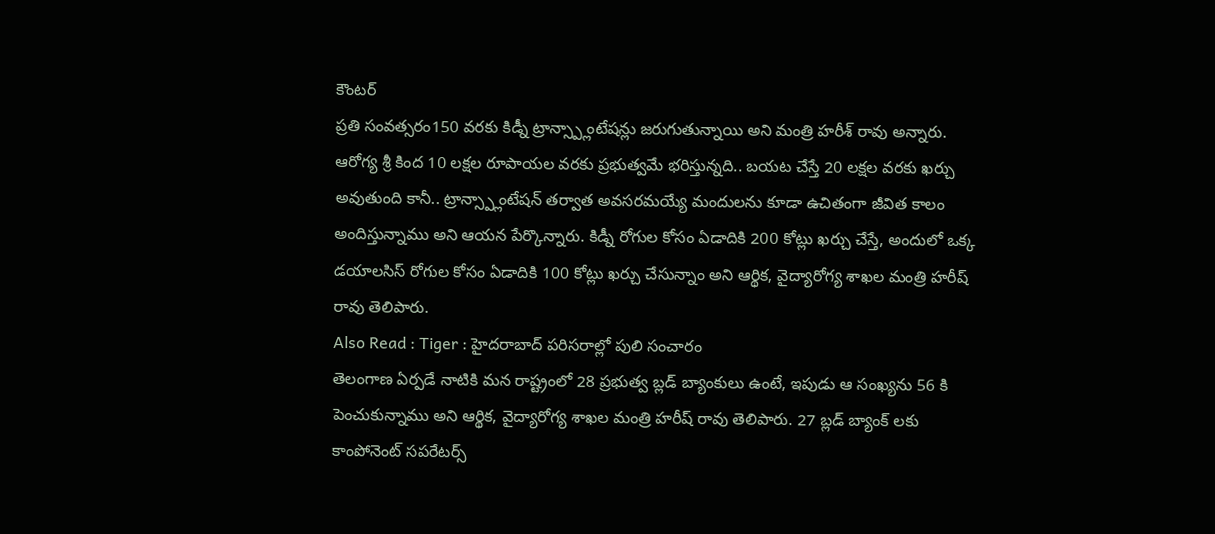కౌంటర్
ప్రతి సంవత్సరం150 వరకు కిడ్నీ ట్రాన్స్ప్లాంటేషన్లు జరుగుతున్నాయి అని మంత్రి హరీశ్ రావు అన్నారు. ఆరోగ్య శ్రీ కింద 10 లక్షల రూపాయల వరకు ప్రభుత్వమే భరిస్తున్నది.. బయట చేస్తే 20 లక్షల వరకు ఖర్చు అవుతుంది కానీ.. ట్రాన్స్ప్లాంటేషన్ తర్వాత అవసరమయ్యే మందులను కూడా ఉచితంగా జీవిత కాలం అందిస్తున్నాము అని ఆయన పేర్కొన్నారు. కిడ్నీ రోగుల కోసం ఏడాదికి 200 కోట్లు ఖర్చు చేస్తే, అందులో ఒక్క డయాలసిస్ రోగుల కోసం ఏడాదికి 100 కోట్లు ఖర్చు చేసున్నాం అని ఆర్థిక, వైద్యారోగ్య శాఖల మంత్రి హరీష్ రావు తెలిపారు.
Also Read : Tiger : హైదరాబాద్ పరిసరాల్లో పులి సంచారం
తెలంగాణ ఏర్పడే నాటికి మన రాష్ట్రంలో 28 ప్రభుత్వ బ్లడ్ బ్యాంకులు ఉంటే, ఇపుడు ఆ సంఖ్యను 56 కి పెంచుకున్నాము అని ఆర్థిక, వైద్యారోగ్య శాఖల మంత్రి హరీష్ రావు తెలిపారు. 27 బ్లడ్ బ్యాంక్ లకు కాంపోనెంట్ సపరేటర్స్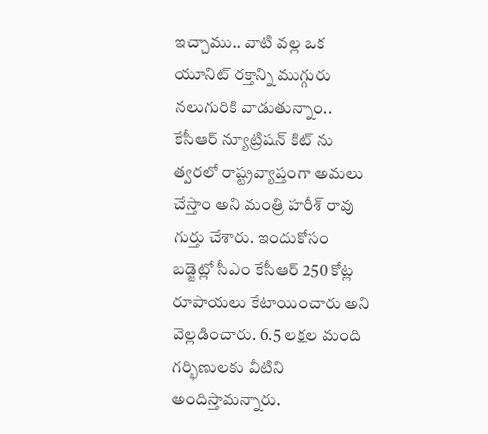ఇచ్చాము.. వాటి వల్ల ఒక యూనిట్ రక్తాన్ని ముగ్గురు నలుగురికి వాడుతున్నాం.. కేసీఆర్ న్యూట్రిషన్ కిట్ ను త్వరలో రాష్ట్రవ్యాప్తంగా అమలు చేస్తాం అని మంత్రి హరీశ్ రావు గుర్తు చేశారు. ఇందుకోసం బడ్జెట్లో సీఎం కేసీఆర్ 250 కోట్ల రూపాయలు కేటాయించారు అని వెల్లడించారు. 6.5 లక్షల మంది గర్భిణులకు వీటిని అందిస్తామన్నారు.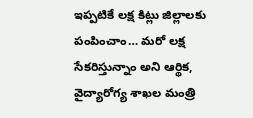ఇప్పటికే లక్ష కిట్లు జిల్లాలకు పంపించాం… మరో లక్ష సేకరిస్తున్నాం అని ఆర్థిక, వైద్యారోగ్య శాఖల మంత్రి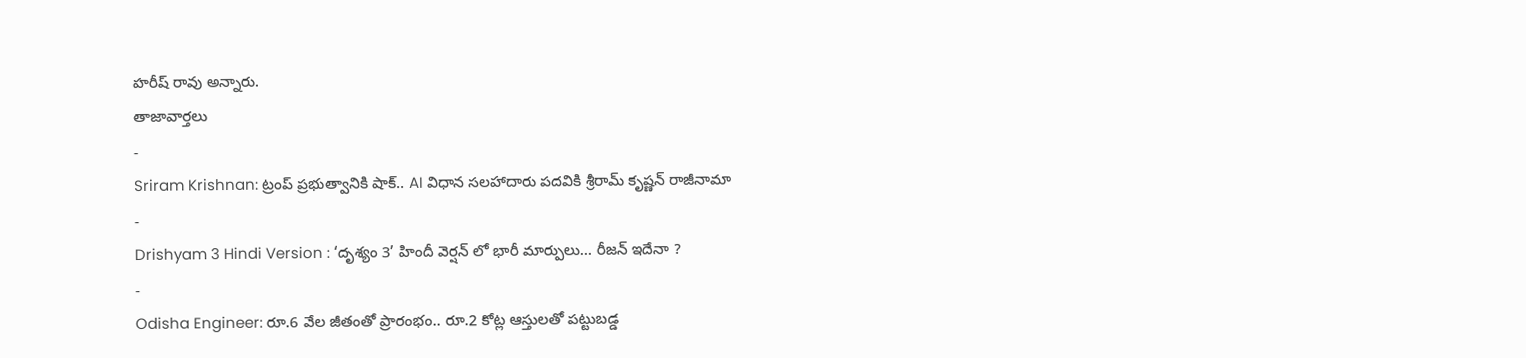హరీష్ రావు అన్నారు.
తాజావార్తలు
-
Sriram Krishnan: ట్రంప్ ప్రభుత్వానికి షాక్.. AI విధాన సలహాదారు పదవికి శ్రీరామ్ కృష్ణన్ రాజీనామా
-
Drishyam 3 Hindi Version : ‘దృశ్యం 3’ హిందీ వెర్షన్ లో భారీ మార్పులు… రీజన్ ఇదేనా ?
-
Odisha Engineer: రూ.6 వేల జీతంతో ప్రారంభం.. రూ.2 కోట్ల ఆస్తులతో పట్టుబడ్డ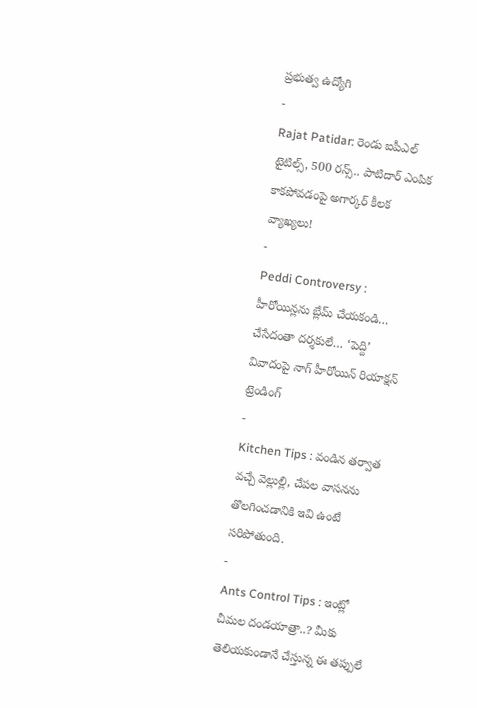ప్రభుత్వ ఉద్యోగి
-
Rajat Patidar: రెండు ఐపీఎల్ టైటిల్స్, 500 రన్స్.. పాటిదార్ ఎంపిక కాకపోవడంపై అగార్కర్ కీలక వ్యాఖ్యలు!
-
Peddi Controversy : హీరోయిన్లను బ్లేమ్ చేయకండి… చేసేదంతా దర్శకులే… ‘పెద్ది’ వివాదంపై నాగ్ హీరోయిన్ రియాక్షన్
ట్రెండింగ్
-
Kitchen Tips : వండిన తర్వాత వచ్చే వెల్లుల్లి, చేపల వాసనను తొలగించడానికి ఇవి ఉంటే సరిపోతుంది.
-
Ants Control Tips : ఇంట్లో చీమల దండయాత్రా..? మీకు తెలియకుండానే చేస్తున్న ఈ తప్పులే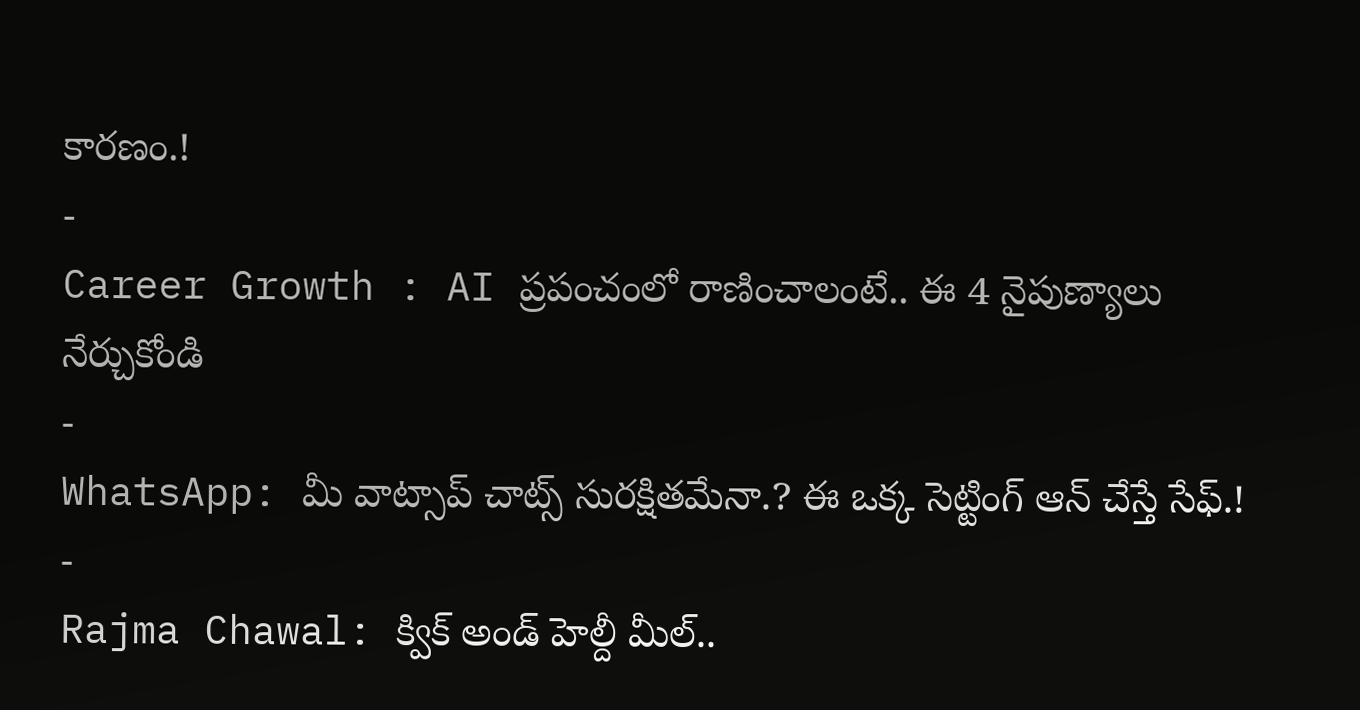కారణం.!
-
Career Growth : AI ప్రపంచంలో రాణించాలంటే.. ఈ 4 నైపుణ్యాలు నేర్చుకోండి
-
WhatsApp: మీ వాట్సాప్ చాట్స్ సురక్షితమేనా.? ఈ ఒక్క సెట్టింగ్ ఆన్ చేస్తే సేఫ్.!
-
Rajma Chawal: క్విక్ అండ్ హెల్దీ మీల్..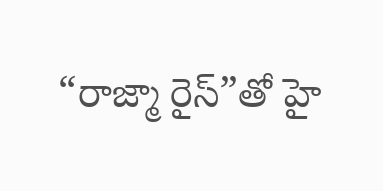“రాజ్మా రైస్”తో హై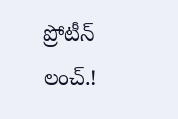ప్రోటీన్ లంచ్.!